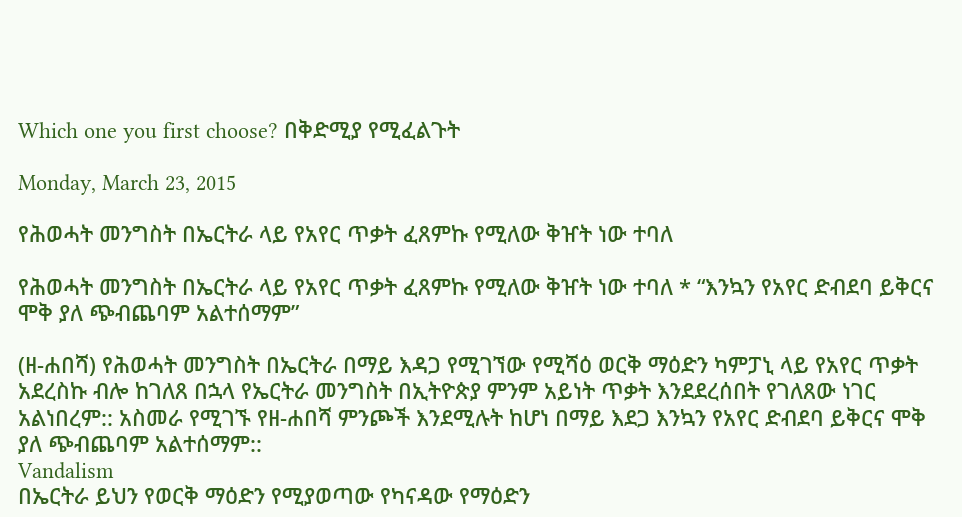Which one you first choose? በቅድሚያ የሚፈልጉት

Monday, March 23, 2015

የሕወሓት መንግስት በኤርትራ ላይ የአየር ጥቃት ፈጸምኩ የሚለው ቅዠት ነው ተባለ

የሕወሓት መንግስት በኤርትራ ላይ የአየር ጥቃት ፈጸምኩ የሚለው ቅዠት ነው ተባለ * “እንኳን የአየር ድብደባ ይቅርና ሞቅ ያለ ጭብጨባም አልተሰማም”

(ዘ-ሐበሻ) የሕወሓት መንግስት በኤርትራ በማይ እዳጋ የሚገኘው የሚሻዕ ወርቅ ማዕድን ካምፓኒ ላይ የአየር ጥቃት አደረስኩ ብሎ ከገለጸ በኋላ የኤርትራ መንግስት በኢትዮጵያ ምንም አይነት ጥቃት እንደደረሰበት የገለጸው ነገር አልነበረም:: አስመራ የሚገኙ የዘ-ሐበሻ ምንጮች እንደሚሉት ከሆነ በማይ እደጋ እንኳን የአየር ድብደባ ይቅርና ሞቅ ያለ ጭብጨባም አልተሰማም::
Vandalism
በኤርትራ ይህን የወርቅ ማዕድን የሚያወጣው የካናዳው የማዕድን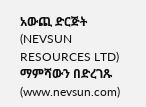አውጪ ድርጅት (NEVSUN RESOURCES LTD) ማምሻውን በድረገጹ (www.nevsun.com)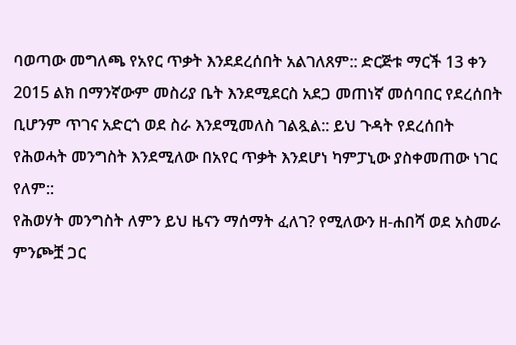ባወጣው መግለጫ የአየር ጥቃት እንደደረሰበት አልገለጸም:: ድርጅቱ ማርች 13 ቀን 2015 ልክ በማንኛውም መስሪያ ቤት እንደሚደርስ አደጋ መጠነኛ መሰባበር የደረሰበት ቢሆንም ጥገና አድርጎ ወደ ስራ እንደሚመለስ ገልጿል:: ይህ ጉዳት የደረሰበት የሕወሓት መንግስት እንደሚለው በአየር ጥቃት እንደሆነ ካምፓኒው ያስቀመጠው ነገር የለም::
የሕወሃት መንግስት ለምን ይህ ዜናን ማሰማት ፈለገ? የሚለውን ዘ-ሐበሻ ወደ አስመራ ምንጮቿ ጋር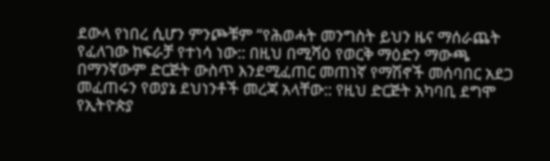ደውላ የነበረ ሲሆን ምንጮቹም “የሕወሓት መንግስት ይህን ዜና ማሰራጨት የፈለገው ከፍራቻ የተነሳ ነው:: በዚህ በሚሻዕ የወርቅ ማዕድን ማውጫ በማንኛውም ድርጅት ውስጥ እንደሚፈጠር መጠነኛ የማሽኖች መሰባበር አደጋ መፈጠሩን የወያኔ ደህነንቶች መረጃ አላቸው:: የዚህ ድርጅት አካባቢ ደግሞ የኢትዮጵያ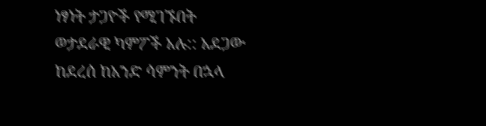ነፃነት ታጋዮች የሚገኙበት ወታደራዊ ካምፖች አሉ:: አደጋው ከደረሰ ከአንድ ሳምንት በኋላ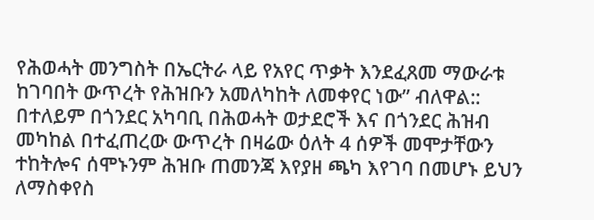የሕወሓት መንግስት በኤርትራ ላይ የአየር ጥቃት እንደፈጸመ ማውራቱ ከገባበት ውጥረት የሕዝቡን አመለካከት ለመቀየር ነው” ብለዋል::
በተለይም በጎንደር አካባቢ በሕወሓት ወታደሮች እና በጎንደር ሕዝብ መካከል በተፈጠረው ውጥረት በዛሬው ዕለት 4 ሰዎች መሞታቸውን ተከትሎና ሰሞኑንም ሕዝቡ ጠመንጃ እየያዘ ጫካ እየገባ በመሆኑ ይህን ለማስቀየስ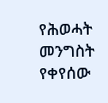የሕወሓት መንግስት የቀየሰው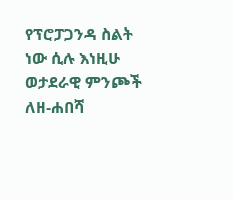የፕሮፓጋንዳ ስልት ነው ሲሉ እነዚሁ ወታደራዊ ምንጮች ለዘ-ሐበሻ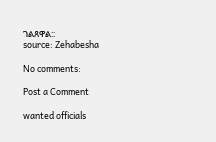ገልጸዋል::
source: Zehabesha

No comments:

Post a Comment

wanted officials